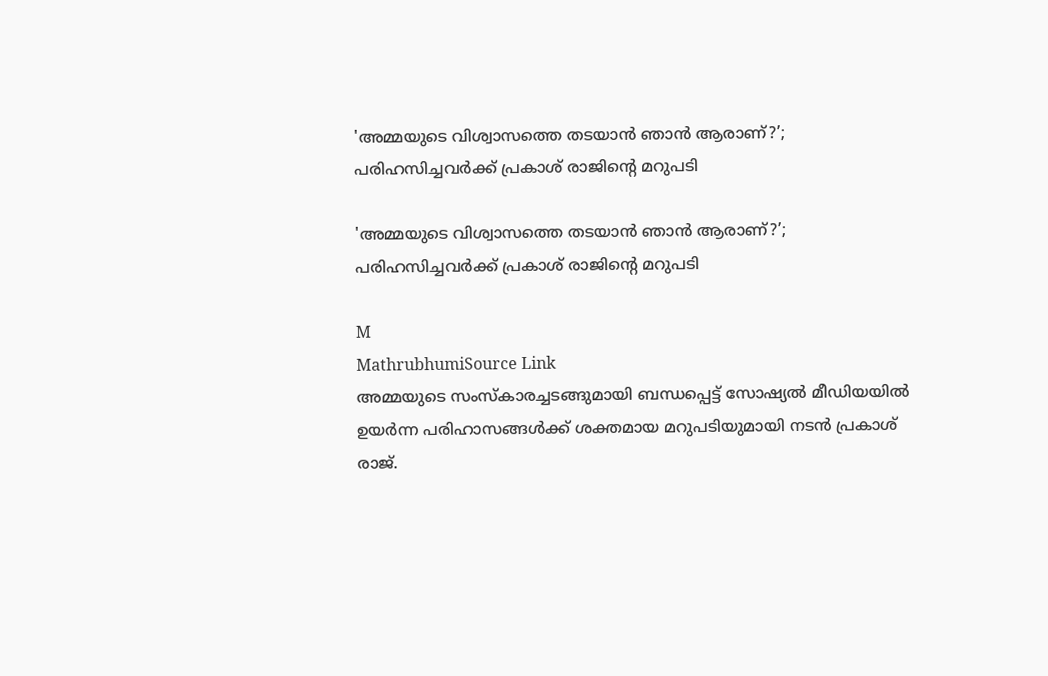'അമ്മയുടെ വിശ്വാസത്തെ തടയാൻ ഞാൻ ആരാണ്?’; പരിഹസിച്ചവർക്ക് പ്രകാശ് രാജിന്റെ മറുപടി

'അമ്മയുടെ വിശ്വാസത്തെ തടയാൻ ഞാൻ ആരാണ്?’; പരിഹസിച്ചവർക്ക് പ്രകാശ് രാജിന്റെ മറുപടി

M
MathrubhumiSource Link
അമ്മയുടെ സംസ്കാരച്ചടങ്ങുമായി ബന്ധപ്പെട്ട് സോഷ്യൽ മീഡിയയിൽ ഉയർന്ന പരിഹാസങ്ങൾക്ക് ശക്തമായ മറുപടിയുമായി നടൻ പ്രകാശ് രാജ്.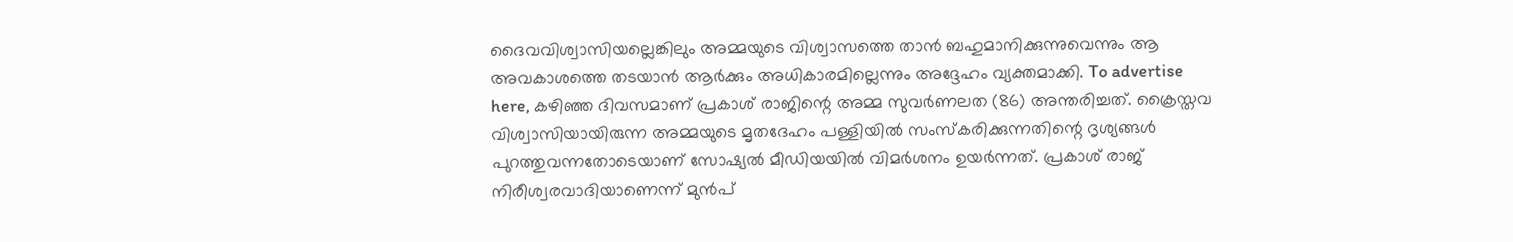ദൈവവിശ്വാസിയല്ലെങ്കിലും അമ്മയുടെ വിശ്വാസത്തെ താൻ ബഹുമാനിക്കുന്നുവെന്നും ആ അവകാശത്തെ തടയാൻ ആർക്കും അധികാരമില്ലെന്നും അദ്ദേഹം വ്യക്തമാക്കി. To advertise here, കഴിഞ്ഞ ദിവസമാണ് പ്രകാശ് രാജിന്റെ അമ്മ സുവർണലത (86) അന്തരിച്ചത്. ക്രൈസ്തവ വിശ്വാസിയായിരുന്ന അമ്മയുടെ മൃതദേഹം പള്ളിയിൽ സംസ്കരിക്കുന്നതിന്റെ ദൃശ്യങ്ങൾ പുറത്തുവന്നതോടെയാണ് സോഷ്യൽ മീഡിയയിൽ വിമർശനം ഉയർന്നത്. പ്രകാശ് രാജ് നിരീശ്വരവാദിയാണെന്ന് മുൻപ്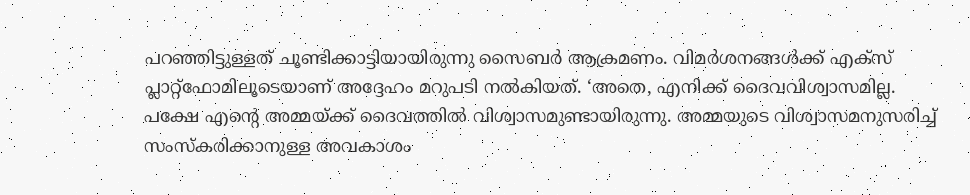പറഞ്ഞിട്ടുള്ളത് ചൂണ്ടിക്കാട്ടിയായിരുന്നു സൈബർ ആക്രമണം. വിമർശനങ്ങൾക്ക് എക്സ് പ്ലാറ്റ്‌ഫോമിലൂടെയാണ് അദ്ദേഹം മറുപടി നൽകിയത്. ‘അതെ, എനിക്ക് ദൈവവിശ്വാസമില്ല. പക്ഷേ എന്റെ അമ്മയ്ക്ക് ദൈവത്തിൽ വിശ്വാസമുണ്ടായിരുന്നു. അമ്മയുടെ വിശ്വാസമനുസരിച്ച് സംസ്കരിക്കാനുള്ള അവകാശം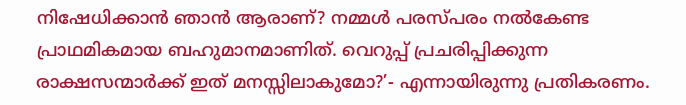നിഷേധിക്കാൻ ഞാൻ ആരാണ്? നമ്മൾ പരസ്പരം നൽകേണ്ട പ്രാഥമികമായ ബഹുമാനമാണിത്. വെറുപ്പ് പ്രചരിപ്പിക്കുന്ന രാക്ഷസന്മാർക്ക് ഇത് മനസ്സിലാകുമോ?’- എന്നായിരുന്നു പ്രതികരണം.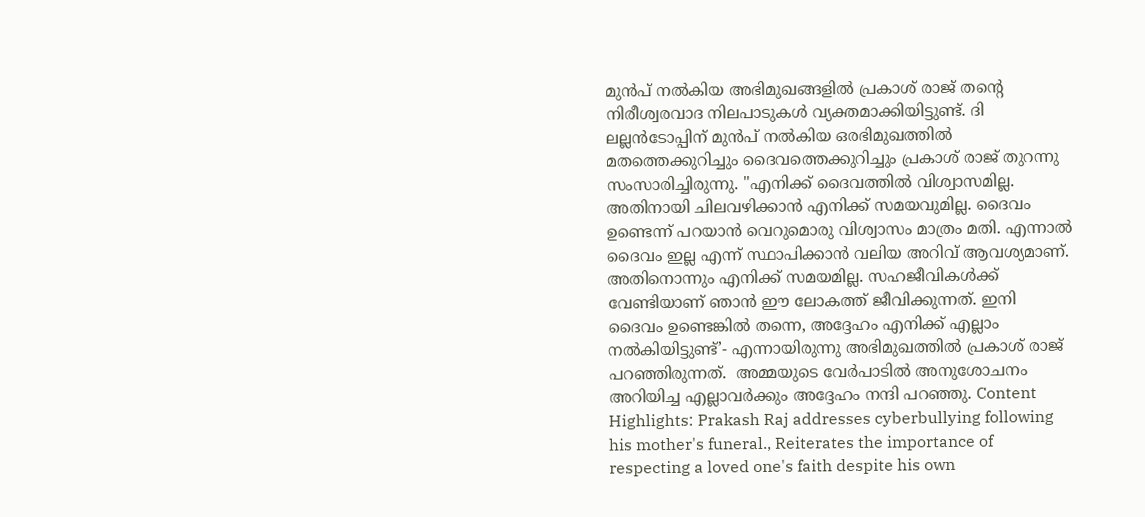മുൻപ് നൽകിയ അഭിമുഖങ്ങളിൽ പ്രകാശ് രാജ് തന്റെ നിരീശ്വരവാദ നിലപാടുകൾ വ്യക്തമാക്കിയിട്ടുണ്ട്. ദി ലല്ലൻടോപ്പിന് മുൻപ് നൽകിയ ഒരഭിമുഖത്തിൽ മതത്തെക്കുറിച്ചും ദൈവത്തെക്കുറിച്ചും പ്രകാശ് രാജ് തുറന്നു സംസാരിച്ചിരുന്നു. "എനിക്ക് ദൈവത്തിൽ വിശ്വാസമില്ല. അതിനായി ചിലവഴിക്കാൻ എനിക്ക് സമയവുമില്ല. ദൈവം ഉണ്ടെന്ന് പറയാൻ വെറുമൊരു വിശ്വാസം മാത്രം മതി. എന്നാൽ ദൈവം ഇല്ല എന്ന് സ്ഥാപിക്കാൻ വലിയ അറിവ് ആവശ്യമാണ്. അതിനൊന്നും എനിക്ക് സമയമില്ല. സഹജീവികൾക്ക് വേണ്ടിയാണ് ഞാൻ ഈ ലോകത്ത് ജീവിക്കുന്നത്. ഇനി ദൈവം ഉണ്ടെങ്കിൽ തന്നെ, അദ്ദേഹം എനിക്ക് എല്ലാം നൽകിയിട്ടുണ്ട്’- എന്നായിരുന്നു അഭിമുഖത്തിൽ പ്രകാശ് രാജ് പറഞ്ഞിരുന്നത്.  അമ്മയുടെ വേർപാടിൽ അനുശോചനം അറിയിച്ച എല്ലാവർക്കും അദ്ദേഹം നന്ദി പറഞ്ഞു. Content Highlights: Prakash Raj addresses cyberbullying following his mother's funeral., Reiterates the importance of respecting a loved one's faith despite his own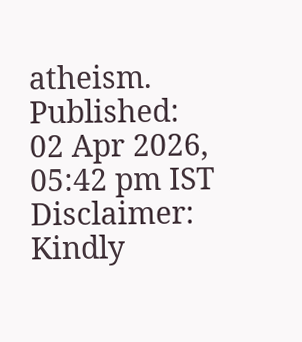atheism. Published: 02 Apr 2026, 05:42 pm IST Disclaimer: Kindly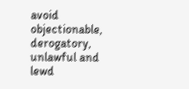avoid objectionable, derogatory, unlawful and lewd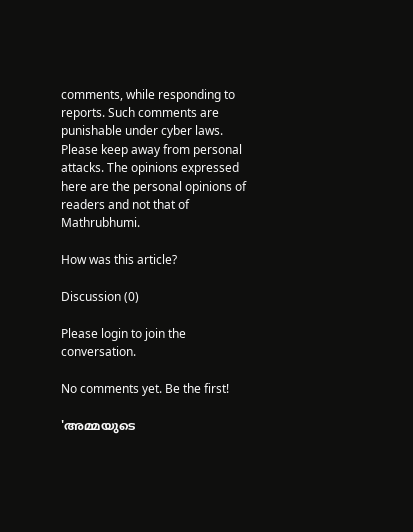comments, while responding to reports. Such comments are punishable under cyber laws. Please keep away from personal attacks. The opinions expressed here are the personal opinions of readers and not that of Mathrubhumi.

How was this article?

Discussion (0)

Please login to join the conversation.

No comments yet. Be the first!

'അമ്മയുടെ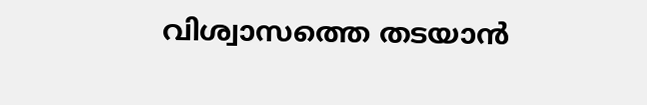വിശ്വാസത്തെ തടയാൻ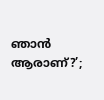ഞാൻ ആരാണ്?’;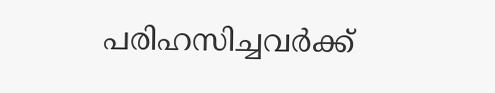പരിഹസിച്ചവർക്ക്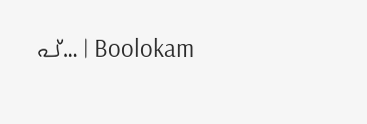പ്… | Boolokam